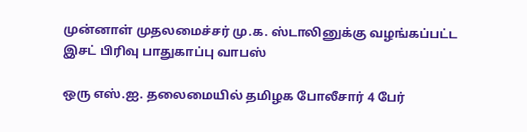முன்னாள் முதலமைச்சர் மு.க. ஸ்டாலினுக்கு வழங்கப்பட்ட இசட் பிரிவு பாதுகாப்பு வாபஸ்

ஒரு எஸ்.ஐ. தலைமையில் தமிழக போலீசார் 4 பேர்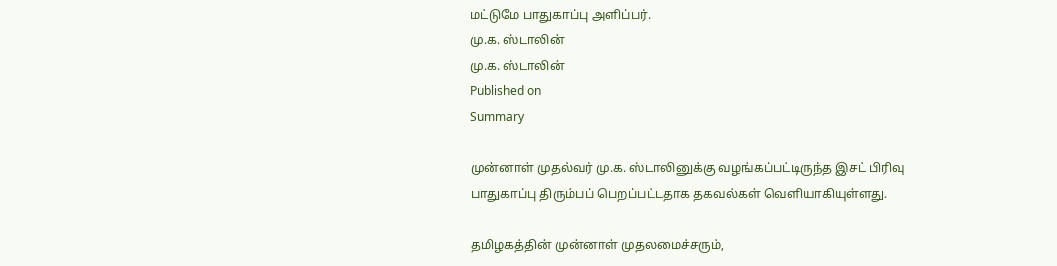மட்டுமே பாதுகாப்பு அளிப்பர்.
மு.க. ஸ்டாலின்
மு.க. ஸ்டாலின்
Published on
Summary

முன்னாள் முதல்வர் மு.க. ஸ்டாலினுக்கு வழங்கப்பட்டிருந்த இசட் பிரிவு பாதுகாப்பு திரும்பப் பெறப்பட்டதாக தகவல்கள் வெளியாகியுள்ளது.

தமிழகத்தின் முன்னாள் முதலமைச்சரும்,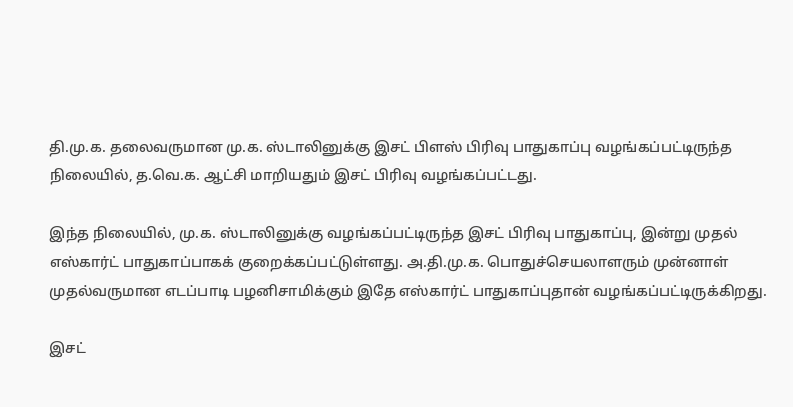தி.மு.க. தலைவருமான மு.க. ஸ்டாலினுக்கு இசட் பிளஸ் பிரிவு பாதுகாப்பு வழங்கப்பட்டிருந்த நிலையில், த.வெ.க. ஆட்சி மாறியதும் இசட் பிரிவு வழங்கப்பட்டது.

இந்த நிலையில், மு.க. ஸ்டாலினுக்கு வழங்கப்பட்டிருந்த இசட் பிரிவு பாதுகாப்பு, இன்று முதல் எஸ்கார்ட் பாதுகாப்பாகக் குறைக்கப்பட்டுள்ளது. அ.தி.மு.க. பொதுச்செயலாளரும் முன்னாள் முதல்வருமான எடப்பாடி பழனிசாமிக்கும் இதே எஸ்கார்ட் பாதுகாப்புதான் வழங்கப்பட்டிருக்கிறது.

இசட்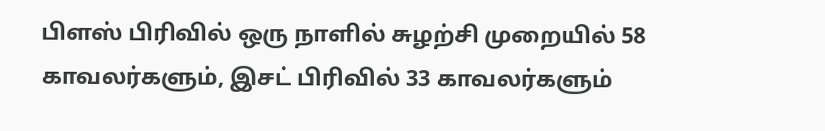பிளஸ் பிரிவில் ஒரு நாளில் சுழற்சி முறையில் 58 காவலர்களும், இசட் பிரிவில் 33 காவலர்களும்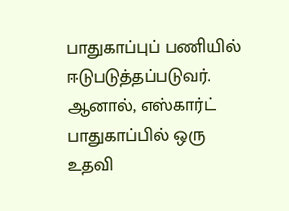பாதுகாப்புப் பணியில் ஈடுபடுத்தப்படுவர். ஆனால், எஸ்கார்ட் பாதுகாப்பில் ஒரு உதவி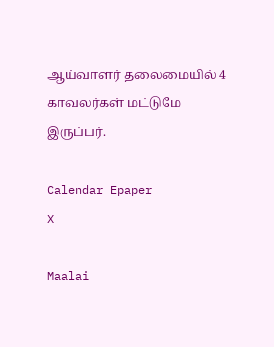ஆய்வாளர் தலைமையில் 4 காவலர்கள் மட்டுமே இருப்பர்.

Calendar Epaper
X

Maalai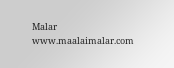Malar
www.maalaimalar.com